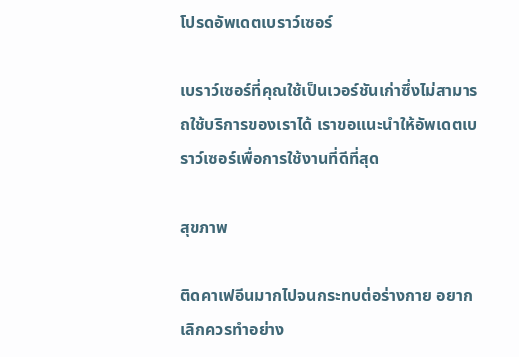โปรดอัพเดตเบราว์เซอร์

เบราว์เซอร์ที่คุณใช้เป็นเวอร์ชันเก่าซึ่งไม่สามารถใช้บริการของเราได้ เราขอแนะนำให้อัพเดตเบราว์เซอร์เพื่อการใช้งานที่ดีที่สุด

สุขภาพ

ติดคาเฟอีนมากไปจนกระทบต่อร่างกาย อยากเลิกควรทำอย่าง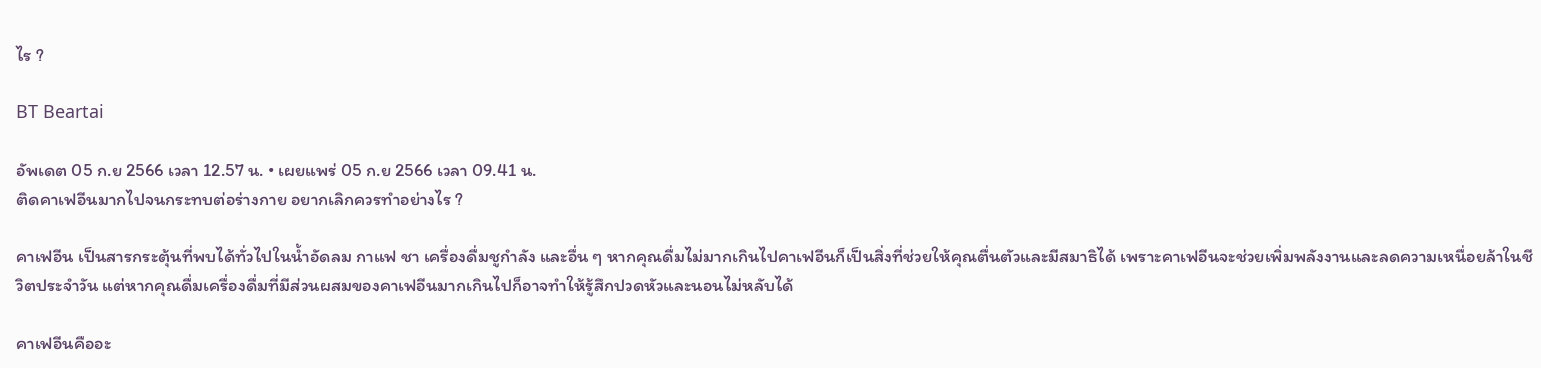ไร ?

BT Beartai

อัพเดต 05 ก.ย 2566 เวลา 12.57 น. • เผยแพร่ 05 ก.ย 2566 เวลา 09.41 น.
ติดคาเฟอีนมากไปจนกระทบต่อร่างกาย อยากเลิกควรทำอย่างไร ?

คาเฟอีน เป็นสารกระตุ้นที่พบได้ทั่วไปในน้ำอัดลม กาแฟ ชา เครื่องดื่มชูกำลัง และอื่น ๆ หากคุณดื่มไม่มากเกินไปคาเฟอีนก็เป็นสิ่งที่ช่วยให้คุณตื่นตัวและมีสมาธิได้ เพราะคาเฟอีนจะช่วยเพิ่มพลังงานและลดความเหนื่อยล้าในชีวิตประจำวัน แต่หากคุณดื่มเครื่องดื่มที่มีส่วนผสมของคาเฟอีนมากเกินไปก็อาจทำให้รู้สึกปวดหัวและนอนไม่หลับได้

คาเฟอีนคืออะ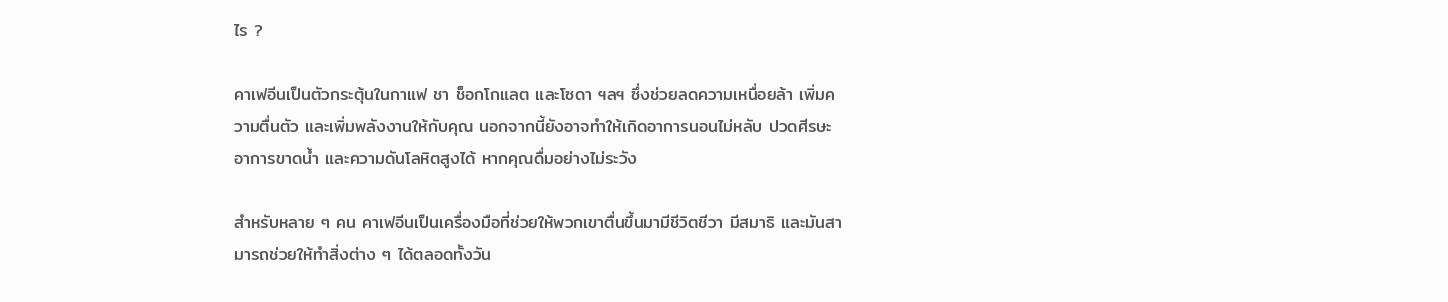ไร ?

คาเฟอีนเป็นตัวกระตุ้นในกาแฟ ชา ช็อกโกแลต และโซดา ฯลฯ ซึ่งช่วยลดความเหนื่อยล้า เพิ่มความตื่นตัว และเพิ่มพลังงานให้กับคุณ นอกจากนี้ยังอาจทำให้เกิดอาการนอนไม่หลับ ปวดศีรษะ อาการขาดน้ำ และความดันโลหิตสูงได้ หากคุณดื่มอย่างไม่ระวัง

สำหรับหลาย ๆ คน คาเฟอีนเป็นเครื่องมือที่ช่วยให้พวกเขาตื่นขึ้นมามีชีวิตชีวา มีสมาธิ และมันสามารถช่วยให้ทำสิ่งต่าง ๆ ได้ตลอดทั้งวัน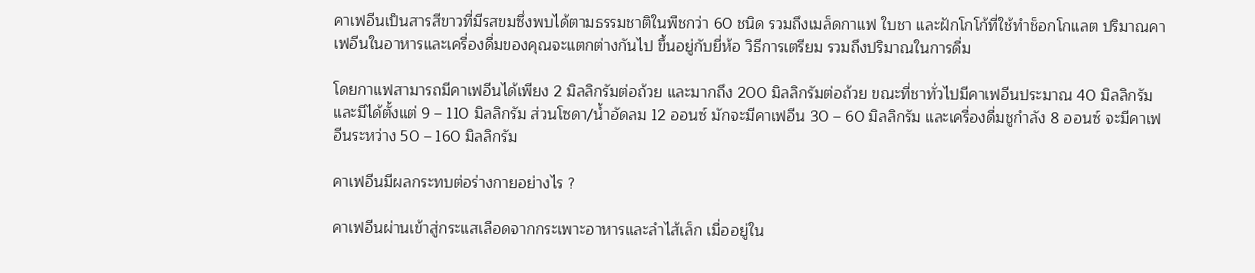คาเฟอีนเป็นสารสีขาวที่มีรสขมซึ่งพบได้ตามธรรมชาติในพืชกว่า 60 ชนิด รวมถึงเมล็ดกาแฟ ใบชา และฝักโกโก้ที่ใช้ทำช็อกโกแลต ปริมาณคาเฟอีนในอาหารและเครื่องดื่มของคุณจะแตกต่างกันไป ขึ้นอยู่กับยี่ห้อ วิธีการเตรียม รวมถึงปริมาณในการดื่ม

โดยกาแฟสามารถมีคาเฟอีนได้เพียง 2 มิลลิกรัมต่อถ้วย และมากถึง 200 มิลลิกรัมต่อถ้วย ขณะที่ชาทั่วไปมีคาเฟอีนประมาณ 40 มิลลิกรัม และมีได้ตั้งแต่ 9 – 110 มิลลิกรัม ส่วนโซดา/น้ำอัดลม 12 ออนซ์ มักจะมีคาเฟอีน 30 – 60 มิลลิกรัม และเครื่องดื่มชูกำลัง 8 ออนซ์ จะมีคาเฟอีนระหว่าง 50 – 160 มิลลิกรัม

คาเฟอีนมีผลกระทบต่อร่างกายอย่างไร ?

คาเฟอีนผ่านเข้าสู่กระแสเลือดจากกระเพาะอาหารและลำไส้เล็ก เมื่ออยู่ใน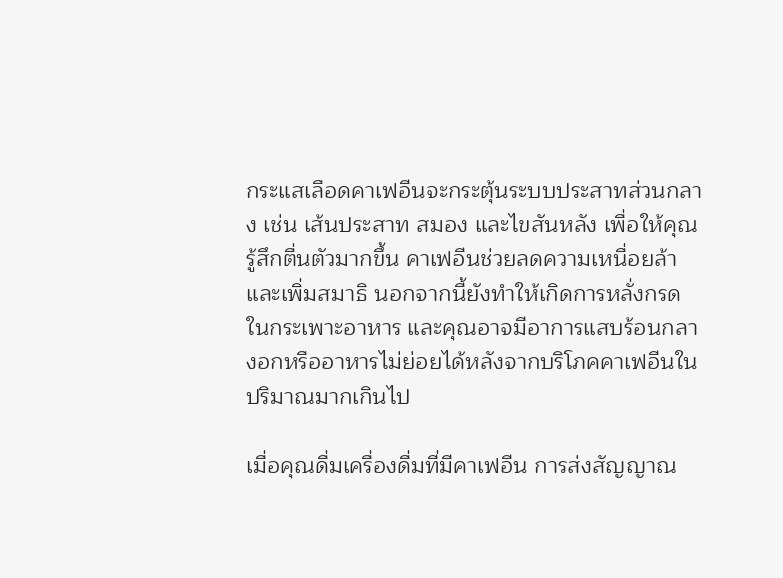กระแสเลือดคาเฟอีนจะกระตุ้นระบบประสาทส่วนกลาง เช่น เส้นประสาท สมอง และไขสันหลัง เพื่อให้คุณรู้สึกตื่นตัวมากขึ้น คาเฟอีนช่วยลดความเหนื่อยล้าและเพิ่มสมาธิ นอกจากนี้ยังทำให้เกิดการหลั่งกรดในกระเพาะอาหาร และคุณอาจมีอาการแสบร้อนกลางอกหรืออาหารไม่ย่อยได้หลังจากบริโภคคาเฟอีนในปริมาณมากเกินไป

เมื่อคุณดื่มเครื่องดื่มที่มีคาเฟอีน การส่งสัญญาณ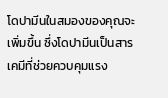โดปามีนในสมองของคุณจะเพิ่มขึ้น ซึ่งโดปามีนเป็นสารเคมีที่ช่วยควบคุมแรง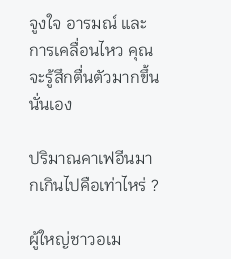จูงใจ อารมณ์ และการเคลื่อนไหว คุณจะรู้สึกตื่นตัวมากขึ้นนั่นเอง

ปริมาณคาเฟอีนมากเกินไปคือเท่าไหร่ ?

ผู้ใหญ่ชาวอเม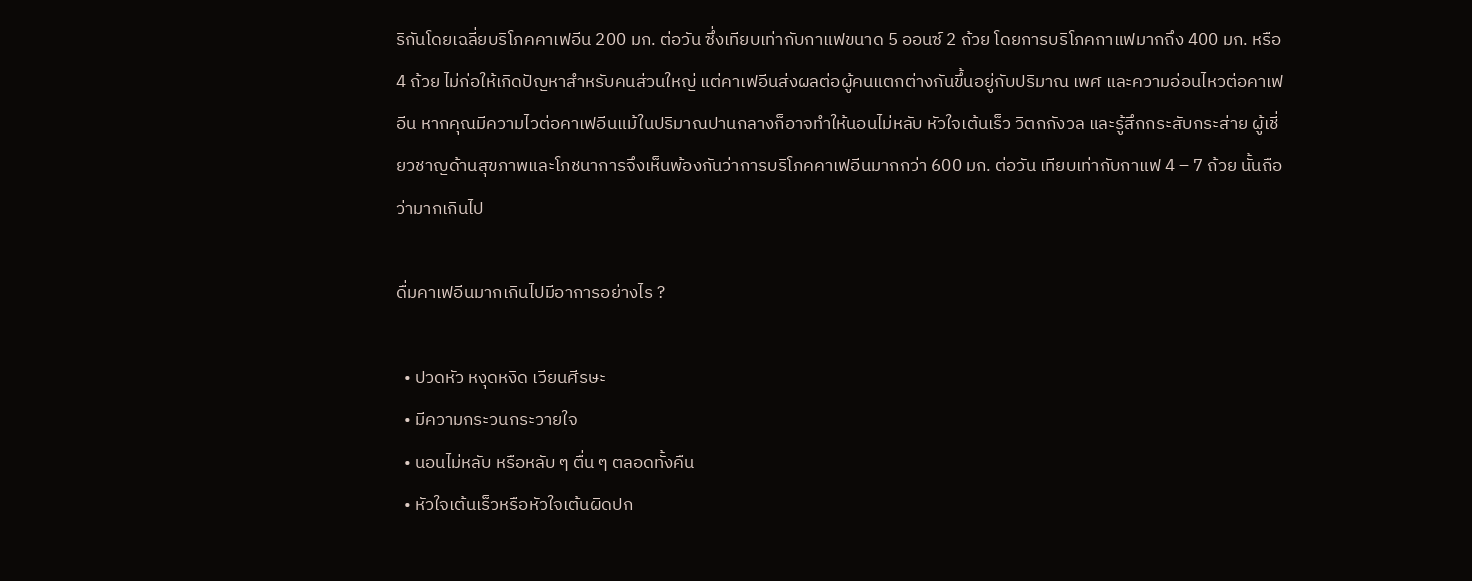ริกันโดยเฉลี่ยบริโภคคาเฟอีน 200 มก. ต่อวัน ซึ่งเทียบเท่ากับกาแฟขนาด 5 ออนซ์ 2 ถ้วย โดยการบริโภคกาแฟมากถึง 400 มก. หรือ 4 ถ้วย ไม่ก่อให้เกิดปัญหาสำหรับคนส่วนใหญ่ แต่คาเฟอีนส่งผลต่อผู้คนแตกต่างกันขึ้นอยู่กับปริมาณ เพศ และความอ่อนไหวต่อคาเฟอีน หากคุณมีความไวต่อคาเฟอีนแม้ในปริมาณปานกลางก็อาจทำให้นอนไม่หลับ หัวใจเต้นเร็ว วิตกกังวล และรู้สึกกระสับกระส่าย ผู้เชี่ยวชาญด้านสุขภาพและโภชนาการจึงเห็นพ้องกันว่าการบริโภคคาเฟอีนมากกว่า 600 มก. ต่อวัน เทียบเท่ากับกาแฟ 4 – 7 ถ้วย นั้นถือว่ามากเกินไป

ดื่มคาเฟอีนมากเกินไปมีอาการอย่างไร ?

  • ปวดหัว หงุดหงิด เวียนศีรษะ
  • มีความกระวนกระวายใจ
  • นอนไม่หลับ หรือหลับ ๆ ตื่น ๆ ตลอดทั้งคืน
  • หัวใจเต้นเร็วหรือหัวใจเต้นผิดปก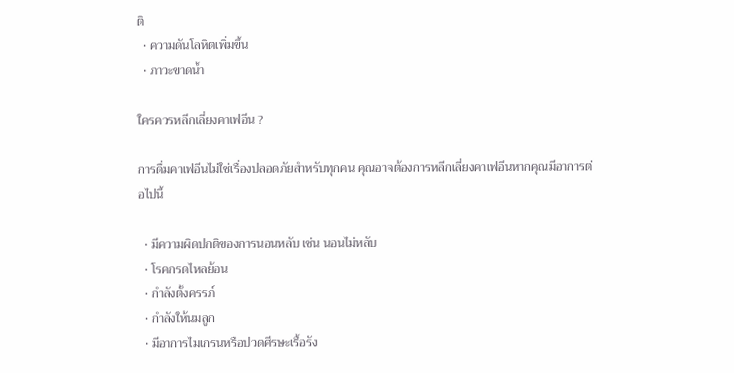ติ
  • ความดันโลหิตเพิ่มขึ้น
  • ภาวะขาดน้ำ

ใครควรหลีกเลี่ยงคาเฟอีน ?

การดื่มคาเฟอีนไม่ใช่เรื่องปลอดภัยสำหรับทุกคน คุณอาจต้องการหลีกเลี่ยงคาเฟอีนหากคุณมีอาการต่อไปนี้

  • มีความผิดปกติของการนอนหลับ เช่น นอนไม่หลับ
  • โรคกรดไหลย้อน
  • กำลังตั้งครรภ์
  • กำลังให้นมลูก
  • มีอาการไมเกรนหรือปวดศีรษะเรื้อรัง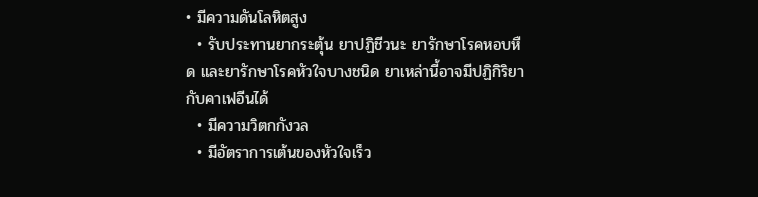• มีความดันโลหิตสูง
  • รับประทานยากระตุ้น ยาปฏิชีวนะ ยารักษาโรคหอบหืด และยารักษาโรคหัวใจบางชนิด ยาเหล่านี้อาจมีปฏิกิริยากับคาเฟอีนได้
  • มีความวิตกกังวล
  • มีอัตราการเต้นของหัวใจเร็ว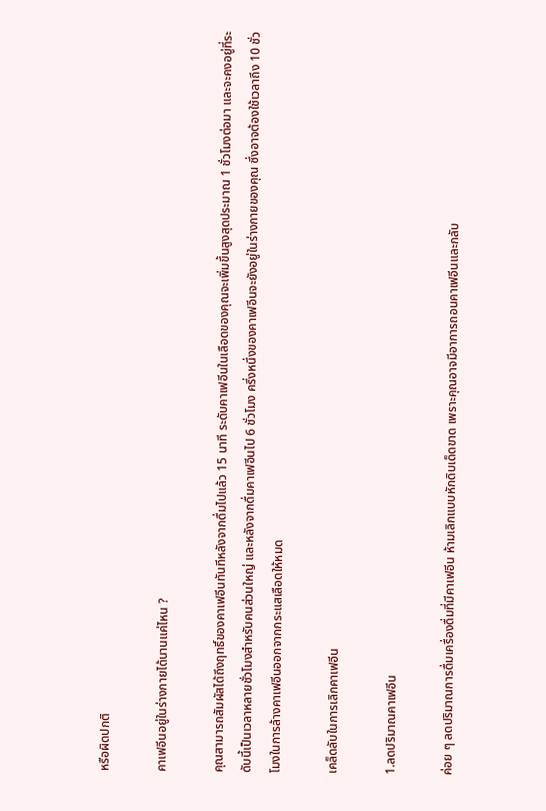หรือผิดปกติ

คาเฟอีนอยู่ในร่างกายได้นานแค่ไหน ?

คุณสามารถสัมผัสได้ถึงฤทธิ์ของคาเฟอีนทันทีหลังจากดื่มไปแล้ว 15 นาที ระดับคาเฟอีนในเลือดของคุณจะเพิ่มขึ้นสูงสุดประมาณ 1 ชั่วโมงต่อมา และจะคงอยู่ที่ระดับนี้เป็นเวลาหลายชั่วโมงสำหรับคนส่วนใหญ่ และหลังจากดื่มคาเฟอีนไป 6 ชั่วโมง ครึ่งหนึ่งของคาเฟอีนจะยังอยู่ในร่างกายของคุณ ซึ่งอาจต้องใช้เวลาถึง 10 ชั่วโมงในการล้างคาเฟอีนออกจากกระแสเลือดให้หมด

เคล็ดลับในการเลิกคาเฟอีน

1.ลดปริมาณคาเฟอีน

ค่อย ๆ ลดปริมาณการดื่มเครื่องดื่มที่มีคาเฟอีน ห้ามเลิกแบบหักดิบเด็ดขาด เพราะคุณอาจมีอาการถอนคาเฟอีนและกลับ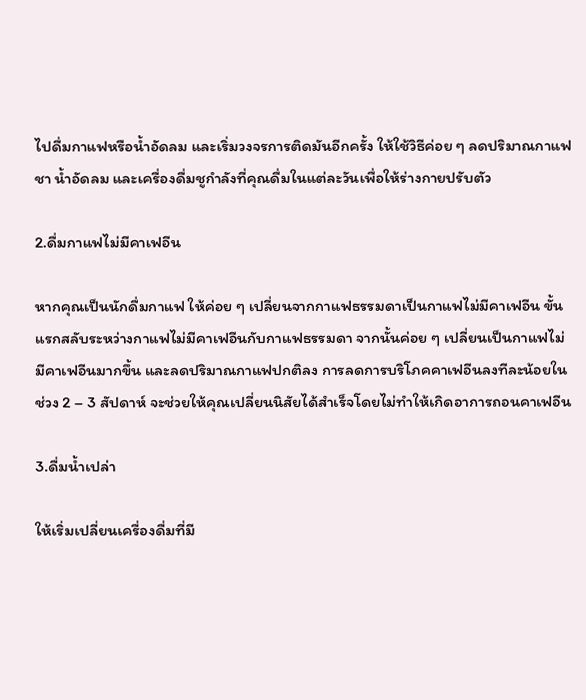ไปดื่มกาแฟหรือน้ำอัดลม และเริ่มวงจรการติดมันอีกครั้ง ให้ใช้วิธีค่อย ๆ ลดปริมาณกาแฟ ชา น้ำอัดลม และเครื่องดื่มชูกำลังที่คุณดื่มในแต่ละวันเพื่อให้ร่างกายปรับตัว

2.ดื่มกาแฟไม่มีคาเฟอีน

หากคุณเป็นนักดื่มกาแฟ ให้ค่อย ๆ เปลี่ยนจากกาแฟธรรมดาเป็นกาแฟไม่มีคาเฟอีน ขั้นแรกสลับระหว่างกาแฟไม่มีคาเฟอีนกับกาแฟธรรมดา จากนั้นค่อย ๆ เปลี่ยนเป็นกาแฟไม่มีคาเฟอีนมากขึ้น และลดปริมาณกาแฟปกติลง การลดการบริโภคคาเฟอีนลงทีละน้อยในช่วง 2 – 3 สัปดาห์ จะช่วยให้คุณเปลี่ยนนิสัยได้สำเร็จโดยไม่ทำให้เกิดอาการถอนคาเฟอีน

3.ดื่มน้ำเปล่า

ให้เริ่มเปลี่ยนเครื่องดื่มที่มี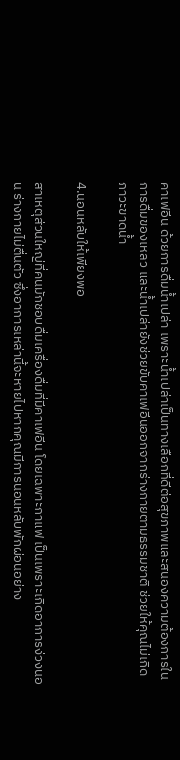คาเฟอีน ด้วยการดื่มน้ำเปล่า เพราะน้ำเปล่าเป็นทางเลือกที่ดีต่อสุขภาพและสนองความต้องการในการดื่มของเหลว และน้ำเปล่ายังช่วยขับคาเฟอีนออกจากร่างกายตามธรรมชาติ ช่วยให้คุณไม่เกิดภาวะขาดน้ำ

4.นอนหลับให้เพียงพอ

สาเหตุส่วนใหญ่ที่คนมักชอบดื่มเครื่องดื่มที่มีคาเฟอีน โดยเฉพาะกาแฟ เป็นเพราะเกิดอาการง่วงนอน ร่างกายไม่ตื่นตัว ซึ่งอาการเหล่านี้จะหายไปหากคุณมีการนอนหลับพักผ่อนอย่าง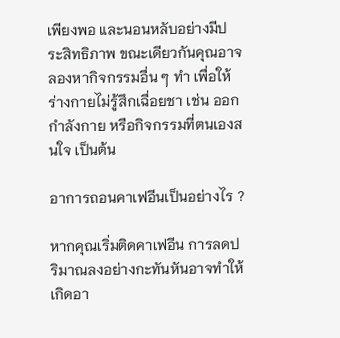เพียงพอ และนอนหลับอย่างมีประสิทธิภาพ ขณะเดียวกันคุณอาจลองหากิจกรรมอื่น ๆ ทำ เพื่อให้ร่างกายไม่รู้สึกเฉื่อยชา เช่น ออกกำลังกาย หรือกิจกรรมที่ตนเองสนใจ เป็นต้น

อาการถอนคาเฟอีนเป็นอย่างไร ?

หากคุณเริ่มติดคาเฟอีน การลดปริมาณลงอย่างกะทันหันอาจทำให้เกิดอา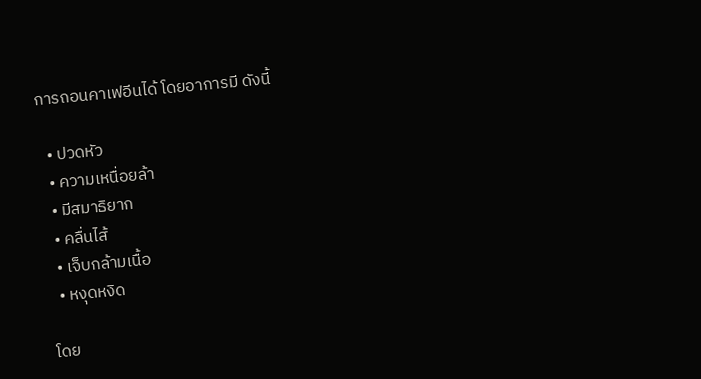การถอนคาเฟอีนได้ โดยอาการมี ดังนี้

  • ปวดหัว
  • ความเหนื่อยล้า
  • มีสมาธิยาก
  • คลื่นไส้
  • เจ็บกล้ามเนื้อ
  • หงุดหงิด

โดย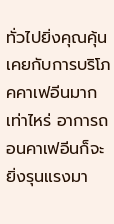ทั่วไปยิ่งคุณคุ้นเคยกับการบริโภคคาเฟอีนมากเท่าไหร่ อาการถอนคาเฟอีนก็จะยิ่งรุนแรงมา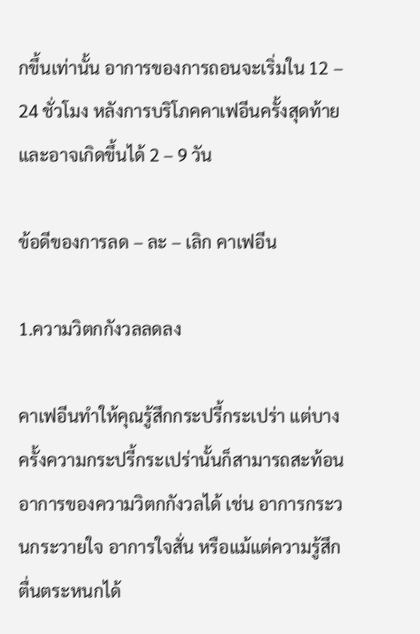กขึ้นเท่านั้น อาการของการถอนจะเริ่มใน 12 – 24 ชั่วโมง หลังการบริโภคคาเฟอีนครั้งสุดท้าย และอาจเกิดขึ้นได้ 2 – 9 วัน

ข้อดีของการลด – ละ – เลิก คาเฟอีน

1.ความวิตกกังวลลดลง

คาเฟอีนทำให้คุณรู้สึกกระปรี้กระเปร่า แต่บางครั้งความกระปรี้กระเปร่านั้นก็สามารถสะท้อนอาการของความวิตกกังวลได้ เช่น อาการกระวนกระวายใจ อาการใจสั่น หรือแม้แต่ความรู้สึกตื่นตระหนกได้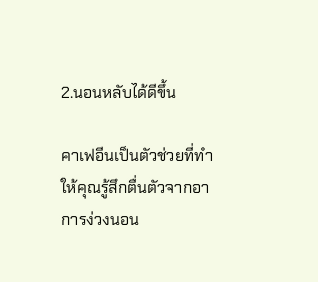2.นอนหลับได้ดีขึ้น

คาเฟอีนเป็นตัวช่วยที่ทำให้คุณรู้สึกตื่นตัวจากอาการง่วงนอน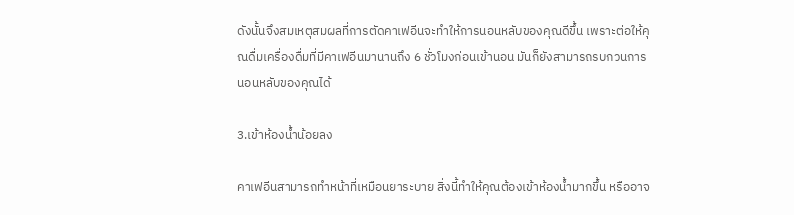ดังนั้นจึงสมเหตุสมผลที่การตัดคาเฟอีนจะทำให้การนอนหลับของคุณดีขึ้น เพราะต่อให้คุณดื่มเครื่องดื่มที่มีคาเฟอีนมานานถึง 6 ชั่วโมงก่อนเข้านอน มันก็ยังสามารถรบกวนการนอนหลับของคุณได้

3.เข้าห้องน้ำน้อยลง

คาเฟอีนสามารถทำหน้าที่เหมือนยาระบาย สิ่งนี้ทำให้คุณต้องเข้าห้องน้ำมากขึ้น หรืออาจ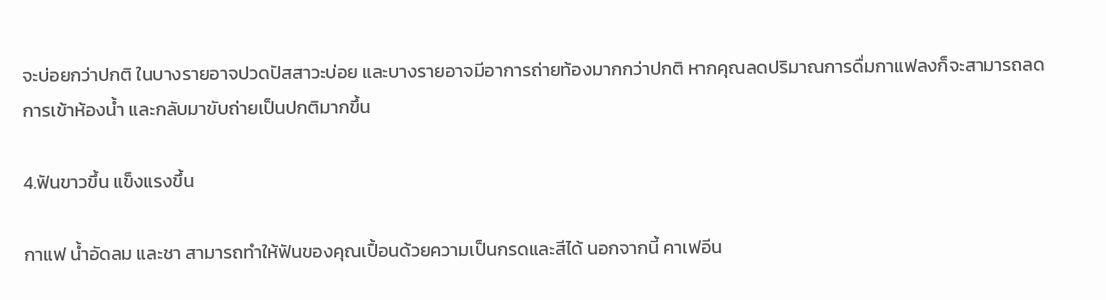จะบ่อยกว่าปกติ ในบางรายอาจปวดปัสสาวะบ่อย และบางรายอาจมีอาการถ่ายท้องมากกว่าปกติ หากคุณลดปริมาณการดื่มกาแฟลงก็จะสามารถลดการเข้าห้องน้ำ และกลับมาขับถ่ายเป็นปกติมากขึ้น

4.ฟันขาวขึ้น แข็งแรงขึ้น

กาแฟ น้ำอัดลม และชา สามารถทำให้ฟันของคุณเปื้อนด้วยความเป็นกรดและสีได้ นอกจากนี้ คาเฟอีน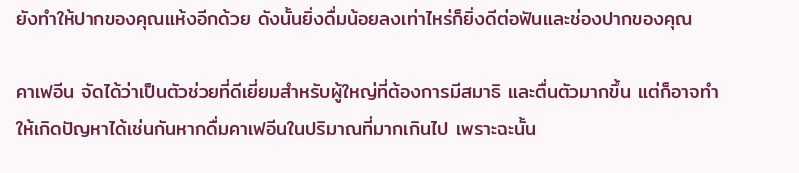ยังทำให้ปากของคุณแห้งอีกด้วย ดังนั้นยิ่งดื่มน้อยลงเท่าไหร่ก็ยิ่งดีต่อฟันและช่องปากของคุณ

คาเฟอีน จัดได้ว่าเป็นตัวช่วยที่ดีเยี่ยมสำหรับผู้ใหญ่ที่ต้องการมีสมาธิ และตื่นตัวมากขึ้น แต่ก็อาจทำให้เกิดปัญหาได้เช่นกันหากดื่มคาเฟอีนในปริมาณที่มากเกินไป เพราะฉะนั้น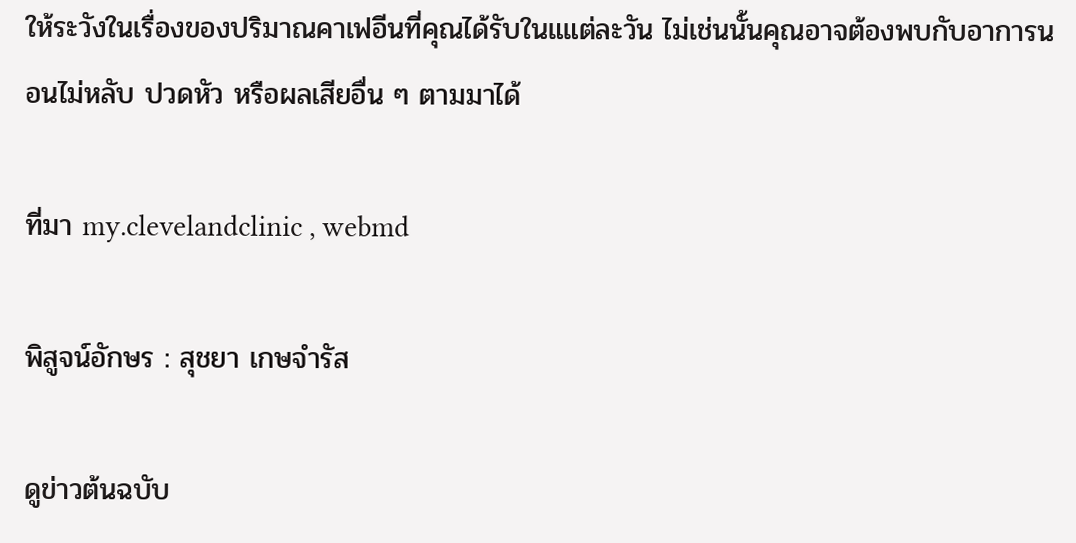ให้ระวังในเรื่องของปริมาณคาเฟอีนที่คุณได้รับในแแต่ละวัน ไม่เช่นนั้นคุณอาจต้องพบกับอาการนอนไม่หลับ ปวดหัว หรือผลเสียอื่น ๆ ตามมาได้

ที่มา my.clevelandclinic , webmd

พิสูจน์อักษร : สุชยา เกษจำรัส

ดูข่าวต้นฉบับ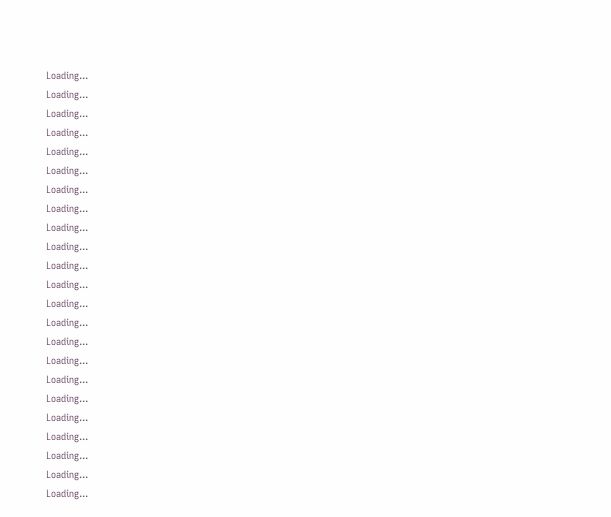Loading...
Loading...
Loading...
Loading...
Loading...
Loading...
Loading...
Loading...
Loading...
Loading...
Loading...
Loading...
Loading...
Loading...
Loading...
Loading...
Loading...
Loading...
Loading...
Loading...
Loading...
Loading...
Loading...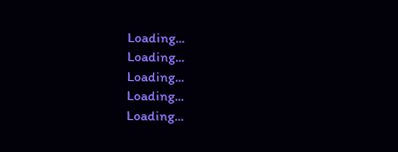Loading...
Loading...
Loading...
Loading...
Loading...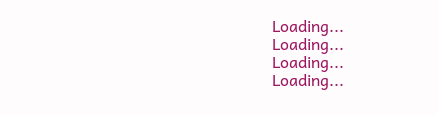Loading...
Loading...
Loading...
Loading...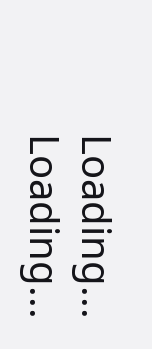Loading...
Loading...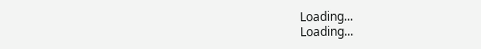Loading...
Loading...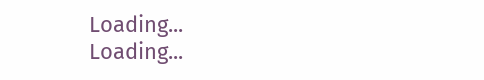Loading...
Loading...